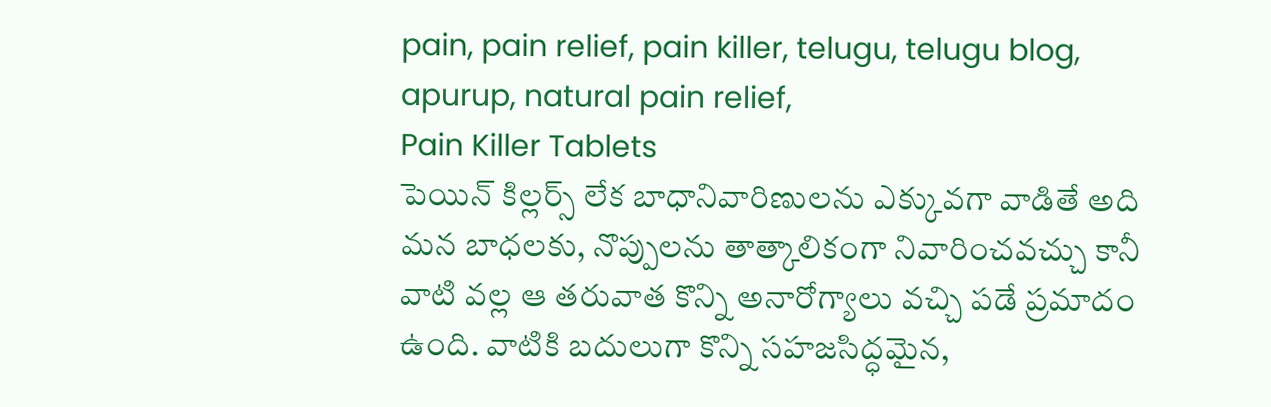pain, pain relief, pain killer, telugu, telugu blog, apurup, natural pain relief,
Pain Killer Tablets
పెయిన్ కిల్లర్స్ లేక బాధానివారిణులను ఎక్కువగా వాడితే అది మన బాధలకు, నొప్పులను తాత్కాలికంగా నివారించవచ్చు కానీ వాటి వల్ల ఆ తరువాత కొన్ని అనారోగ్యాలు వచ్చి పడే ప్రమాదం ఉంది. వాటికి బదులుగా కొన్ని సహజసిద్ధమైన,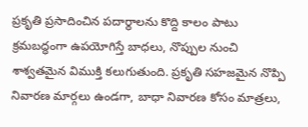ప్రకృతి ప్రసాదించిన పదార్థాలను కొద్ది కాలం పాటు క్రమబద్ధంగా ఉపయోగిస్తే బాధలు, నొప్పుల నుంచి శాశ్వతమైన విముక్తి కలుగుతుంది. ప్రకృతి సహజమైన నొప్పి నివారణ మార్గలు ఉండగా, బాధా నివారణ కోసం మాత్రలు,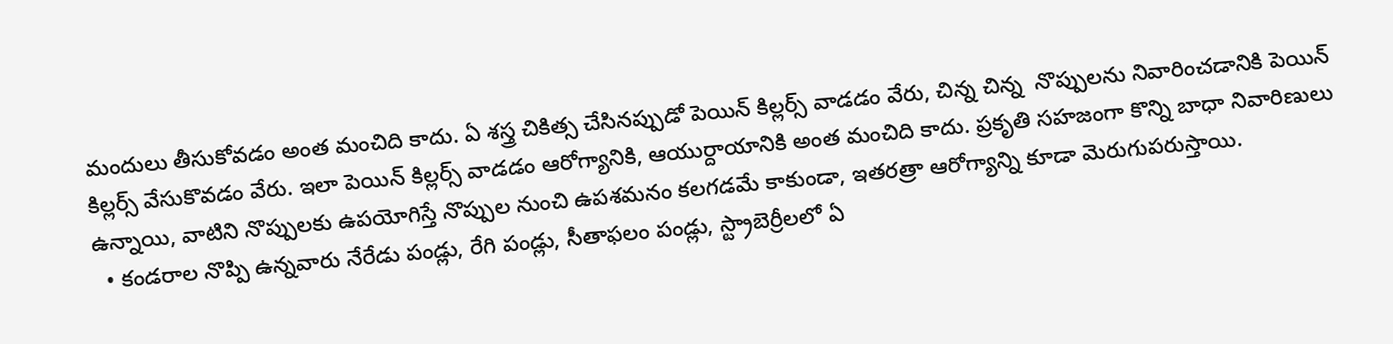మందులు తీసుకోవడం అంత మంచిది కాదు. ఏ శస్త్ర చికిత్స చేసినప్పుడో పెయిన్ కిల్లర్స్ వాడడం వేరు, చిన్న చిన్న  నొప్పులను నివారించడానికి పెయిన్ కిల్లర్స్ వేసుకొవడం వేరు. ఇలా పెయిన్ కిల్లర్స్ వాడడం ఆరోగ్యానికి, ఆయుర్దాయానికి అంత మంచిది కాదు. ప్రకృతి సహజంగా కొన్ని బాధా నివారిణులు ఉన్నాయి, వాటిని నొప్పులకు ఉపయోగిస్తే నొప్పుల నుంచి ఉపశమనం కలగడమే కాకుండా, ఇతరత్రా ఆరోగ్యాన్ని కూడా మెరుగుపరుస్తాయి.
  • కండరాల నొప్పి ఉన్నవారు నేరేడు పండ్లు, రేగి పండ్లు, సీతాఫలం పండ్లు, స్ట్రాబెర్రీలలో ఏ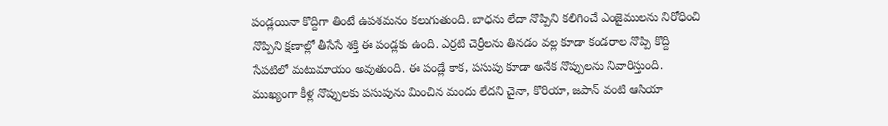పండ్లయినా కొద్దిగా తింటే ఉపశమనం కలుగుతుంది. బాధను లేదా నొప్పిని కలిగించే ఎంజైములను నిరోధించి నొప్పిని క్షణాల్లో తీసేసే శక్తి ఈ పండ్లకు ఉంది. ఎర్రటి చెర్రీలను తినడం వల్ల కూడా కండరాల నొప్పి కొద్ది సేపటిలో మటుమాయం అవుతుంది. ఈ పండ్లే కాక, పసుపు కూడా అనేక నొప్పులను నివారిస్తుంది. ముఖ్యంగా కీళ్ల నొప్పులకు పసుపును మించిన మందు లేదని చైనా, కొరియా, జపాన్ వంటి ఆసియా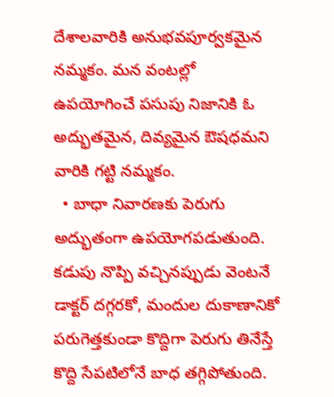దేశాలవారికి అనుభవపూర్వకమైన నమ్మకం. మన వంటల్లో ఉపయోగించే పసుపు నిజానికి ఓ అద్భుతమైన, దివ్యమైన ఔషధమని వారికి గట్టి నమ్మకం.
  • బాధా నివారణకు పెరుగు అద్భుతంగా ఉపయోగపడుతుంది. కడుపు నొప్పి వచ్చినప్పుడు వెంటనే డాక్టర్ దగ్గరకో, మందుల దుకాణానికో పరుగెత్తకుండా కొద్దిగా పెరుగు తినేస్తే కొద్ది సేపటిలోనే బాధ తగ్గిపోతుంది.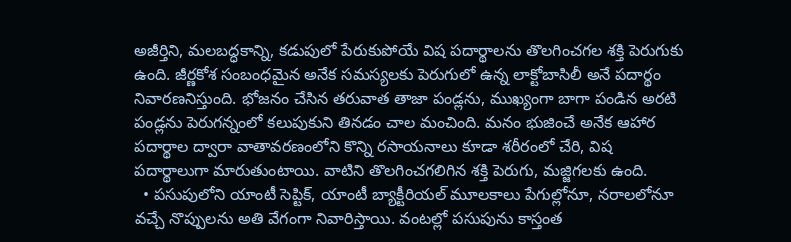అజీర్తిని, మలబద్ధకాన్ని, కడుపులో పేరుకుపోయే విష పదార్థాలను తొలగించగల శక్తి పెరుగుకు ఉంది. జీర్ణకోశ సంబంధమైన అనేక సమస్యలకు పెరుగులో ఉన్న లాక్టోబాసిలీ అనే పదార్థం నివారణనిస్తుంది. భోజనం చేసిన తరువాత తాజా పండ్లను, ముఖ్యంగా బాగా పండిన అరటి పండ్లను పెరుగన్నంలో కలుపుకుని తినడం చాల మంచింది. మనం భుజించే అనేక ఆహార పదార్థాల ద్వారా వాతావరణంలోని కొన్ని రసాయనాలు కూడా శరీరంలో చేరి, విష పదార్థాలుగా మారుతుంటాయి. వాటిని తొలగించగలిగిన శక్తి పెరుగు, మజ్జిగలకు ఉంది.
  • పసుపులోని యాంటీ సెప్టిక్, యాంటీ బ్యాక్టీరియల్ మూలకాలు పేగుల్లోనూ, నరాలలోనూ వచ్చే నొప్పులను అతి వేగంగా నివారిస్తాయి. వంటల్లో పసుపును కాస్తంత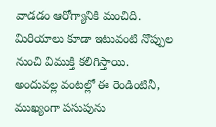వాడడం ఆరోగ్యానికి మంచిది. మిరియాలు కూడా ఇటువంటి నొప్పుల నుంచి విముక్తి కలిగిస్తాయి. అందువల్ల వంటల్లో ఈ రెండింటినీ, ముఖ్యంగా పసుపును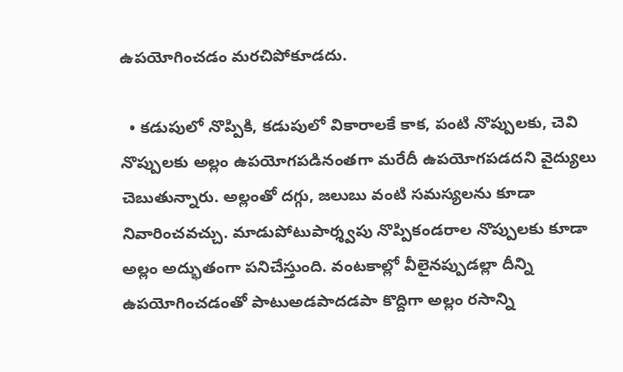ఉపయోగించడం మరచిపోకూడదు.

  • కడుపులో నొప్పికి, కడుపులో వికారాలకే కాక, పంటి నొప్పులకు, చెవి నొప్పులకు అల్లం ఉపయోగపడినంతగా మరేదీ ఉపయోగపడదని వైద్యులు చెబుతున్నారు. అల్లంతో దగ్గు, జలుబు వంటి సమస్యలను కూడా నివారించవచ్చు. మాడుపోటుపార్శ్వపు నొప్పికండరాల నొప్పులకు కూడా అల్లం అద్భుతంగా పనిచేస్తుంది. వంటకాల్లో వీలైనప్పుడల్లా దీన్ని ఉపయోగించడంతో పాటుఅడపాదడపా కొద్దిగా అల్లం రసాన్ని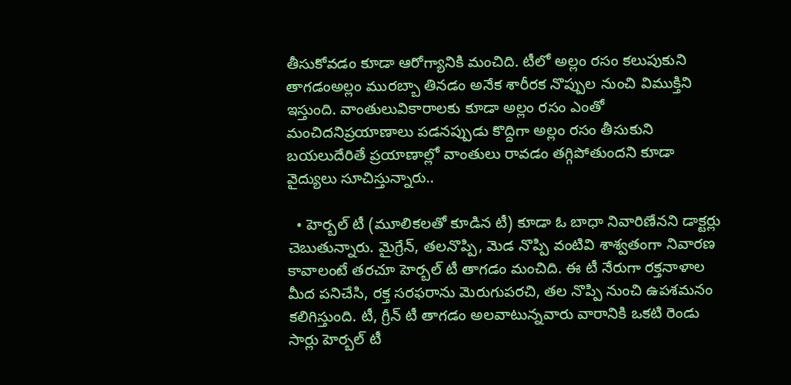తీసుకోవడం కూడా ఆరోగ్యానికి మంచిది. టీలో అల్లం రసం కలుపుకుని తాగడంఅల్లం మురబ్బా తినడం అనేక శారీరక నొప్పుల నుంచి విముక్తిని ఇస్తుంది. వాంతులువికారాలకు కూడా అల్లం రసం ఎంతో మంచిదనిప్రయాణాలు పడనప్పుడు కొద్దిగా అల్లం రసం తీసుకుని బయలుదేరితే ప్రయాణాల్లో వాంతులు రావడం తగ్గిపోతుందని కూడా వైద్యులు సూచిస్తున్నారు..

  • హెర్బల్ టీ (మూలికలతో కూడిన టీ) కూడా ఓ బాధా నివారిణేనని డాక్టర్లు చెబుతున్నారు. మైగ్రేన్, తలనొప్పి, మెడ నొప్పి వంటివి శాశ్వతంగా నివారణ కావాలంటే తరచూ హెర్బల్ టీ తాగడం మంచిది. ఈ టీ నేరుగా రక్తనాళాల మీద పనిచేసి, రక్త సరఫరాను మెరుగుపరచి, తల నొప్పి నుంచి ఉపశమనం కలిగిస్తుంది. టీ, గ్రీన్ టీ తాగడం అలవాటున్నవారు వారానికి ఒకటి రెండు సార్లు హెర్బల్ టీ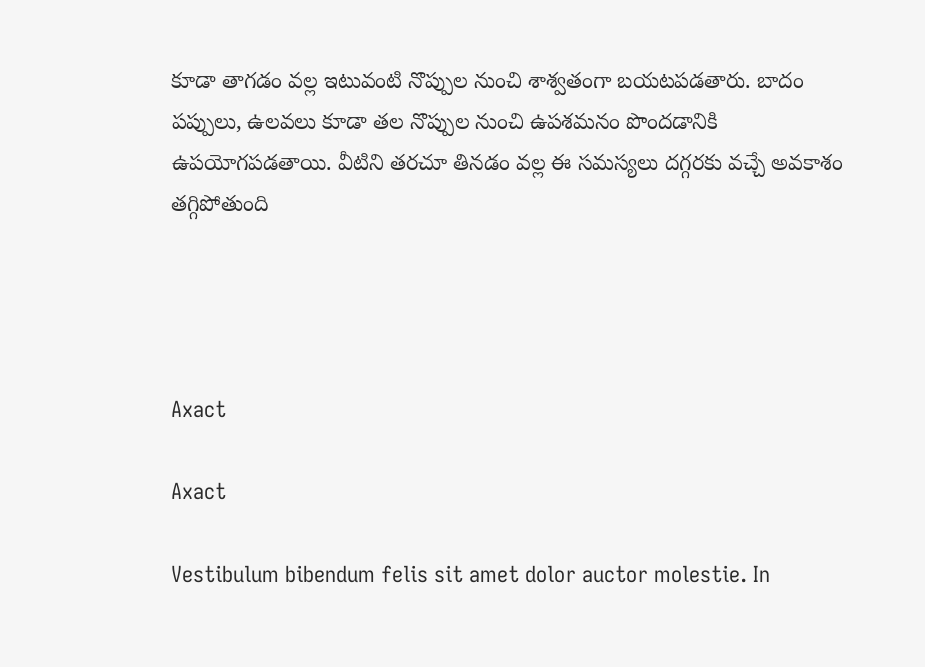కూడా తాగడం వల్ల ఇటువంటి నొప్పుల నుంచి శాశ్వతంగా బయటపడతారు. బాదం పప్పులు, ఉలవలు కూడా తల నొప్పుల నుంచి ఉపశమనం పొందడానికి ఉపయోగపడతాయి. వీటిని తరచూ తినడం వల్ల ఈ సమస్యలు దగ్గరకు వచ్చే అవకాశం తగ్గిపోతుంది




Axact

Axact

Vestibulum bibendum felis sit amet dolor auctor molestie. In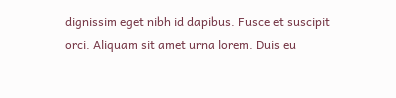dignissim eget nibh id dapibus. Fusce et suscipit orci. Aliquam sit amet urna lorem. Duis eu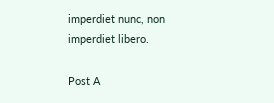imperdiet nunc, non imperdiet libero.

Post A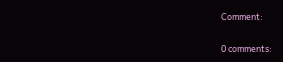Comment:

0 comments: